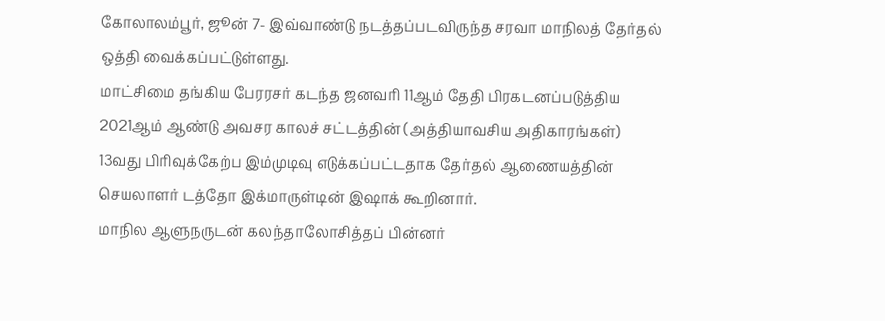கோலாலம்பூர், ஜூன் 7- இவ்வாண்டு நடத்தப்படவிருந்த சரவா மாநிலத் தேர்தல் ஒத்தி வைக்கப்பட்டுள்ளது.
மாட்சிமை தங்கிய பேரரசர் கடந்த ஜனவரி 11ஆம் தேதி பிரகடனப்படுத்திய 2021ஆம் ஆண்டு அவசர காலச் சட்டத்தின் (அத்தியாவசிய அதிகாரங்கள்) 13வது பிரிவுக்கேற்ப இம்முடிவு எடுக்கப்பட்டதாக தேர்தல் ஆணையத்தின் செயலாளர் டத்தோ இக்மாருள்டின் இஷாக் கூறினார்.
மாநில ஆளுநருடன் கலந்தாலோசித்தப் பின்னர்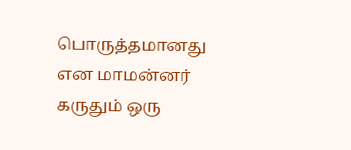பொருத்தமானது என மாமன்னர் கருதும் ஒரு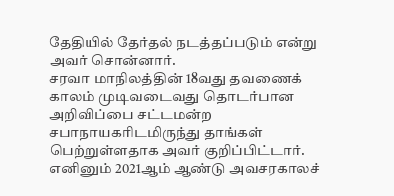தேதியில் தேர்தல் நடத்தப்படும் என்று அவர் சொன்னார்.
சரவா மாநிலத்தின் 18வது தவணைக் காலம் முடிவடைவது தொடர்பான அறிவிப்பை சட்டமன்ற சபாநாயகரிடமிருந்து தாங்கள் பெற்றுள்ளதாக அவர் குறிப்பிட்டார்.
எனினும் 2021ஆம் ஆண்டு அவசரகாலச்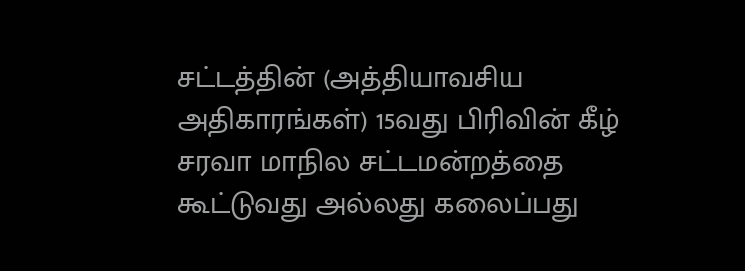சட்டத்தின் (அத்தியாவசிய அதிகாரங்கள்) 15வது பிரிவின் கீழ் சரவா மாநில சட்டமன்றத்தை கூட்டுவது அல்லது கலைப்பது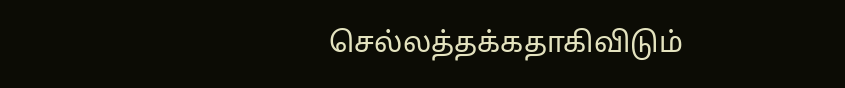செல்லத்தக்கதாகிவிடும்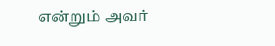என்றும் அவர்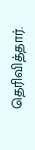தெரிவித்தார்.